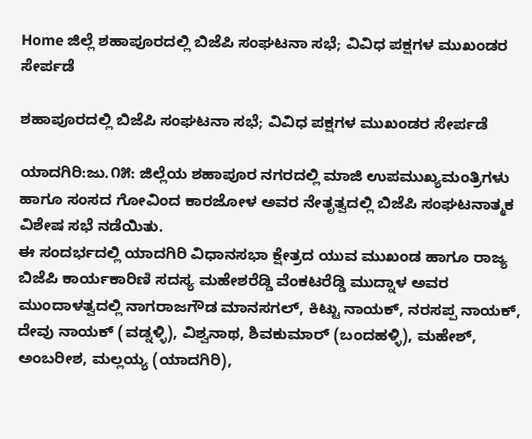Home ಜಿಲ್ಲೆ ಶಹಾಪೂರದಲ್ಲಿ ಬಿಜೆಪಿ ಸಂಘಟನಾ ಸಭೆ; ವಿವಿಧ ಪಕ್ಷಗಳ ಮುಖಂಡರ ಸೇರ್ಪಡೆ

ಶಹಾಪೂರದಲ್ಲಿ ಬಿಜೆಪಿ ಸಂಘಟನಾ ಸಭೆ; ವಿವಿಧ ಪಕ್ಷಗಳ ಮುಖಂಡರ ಸೇರ್ಪಡೆ

ಯಾದಗಿರಿ:ಜು.೧೫: ಜಿಲ್ಲೆಯ ಶಹಾಪೂರ ನಗರದಲ್ಲಿ ಮಾಜಿ ಉಪಮುಖ್ಯಮಂತ್ರಿಗಳು ಹಾಗೂ ಸಂಸದ ಗೋವಿಂದ ಕಾರಜೋಳ ಅವರ ನೇತೃತ್ವದಲ್ಲಿ ಬಿಜೆಪಿ ಸಂಘಟನಾತ್ಮಕ ವಿಶೇಷ ಸಭೆ ನಡೆಯಿತು.
ಈ ಸಂದರ್ಭದಲ್ಲಿ ಯಾದಗಿರಿ ವಿಧಾನಸಭಾ ಕ್ಷೇತ್ರದ ಯುವ ಮುಖಂಡ ಹಾಗೂ ರಾಜ್ಯ ಬಿಜೆಪಿ ಕಾರ್ಯಕಾರಿಣಿ ಸದಸ್ಯ ಮಹೇಶರೆಡ್ಡಿ ವೆಂಕಟರೆಡ್ಡಿ ಮುದ್ನಾಳ ಅವರ ಮುಂದಾಳತ್ವದಲ್ಲಿ ನಾಗರಾಜಗೌಡ ಮಾನಸಗಲ್, ಕಿಟ್ಟು ನಾಯಕ್, ನರಸಪ್ಪ ನಾಯಕ್, ದೇವು ನಾಯಕ್ (ವಡ್ನಳ್ಳಿ), ವಿಶ್ವನಾಥ, ಶಿವಕುಮಾರ್ (ಬಂದಹಳ್ಳಿ), ಮಹೇಶ್, ಅಂಬರೀಶ, ಮಲ್ಲಯ್ಯ (ಯಾದಗಿರಿ),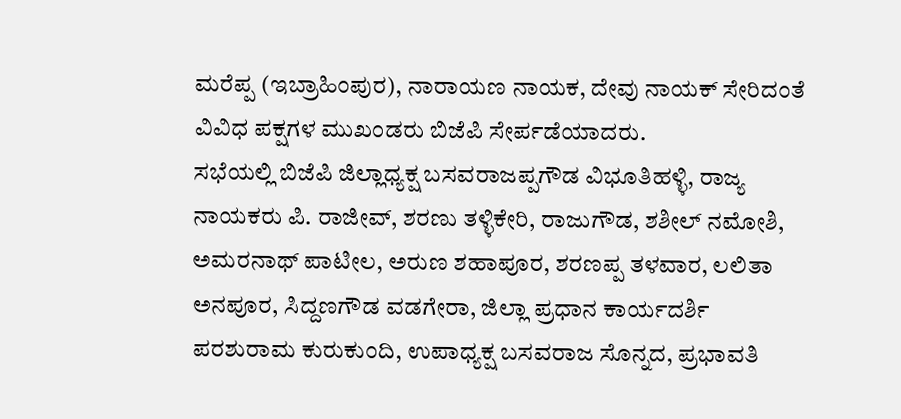ಮರೆಪ್ಪ (ಇಬ್ರಾಹಿಂಪುರ), ನಾರಾಯಣ ನಾಯಕ, ದೇವು ನಾಯಕ್ ಸೇರಿದಂತೆ ವಿವಿಧ ಪಕ್ಷಗಳ ಮುಖಂಡರು ಬಿಜೆಪಿ ಸೇರ್ಪಡೆಯಾದರು.
ಸಭೆಯಲ್ಲಿ ಬಿಜೆಪಿ ಜಿಲ್ಲಾಧ್ಯಕ್ಷ ಬಸವರಾಜಪ್ಪಗೌಡ ವಿಭೂತಿಹಳ್ಳಿ, ರಾಜ್ಯ ನಾಯಕರು ಪಿ. ರಾಜೀವ್, ಶರಣು ತಳ್ಳಿಕೇರಿ, ರಾಜುಗೌಡ, ಶಶೀಲ್ ನಮೋಶಿ, ಅಮರನಾಥ್ ಪಾಟೀಲ, ಅರುಣ ಶಹಾಪೂರ, ಶರಣಪ್ಪ ತಳವಾರ, ಲಲಿತಾ ಅನಪೂರ, ಸಿದ್ದಣಗೌಡ ವಡಗೇರಾ, ಜಿಲ್ಲಾ ಪ್ರಧಾನ ಕಾರ್ಯದರ್ಶಿ ಪರಶುರಾಮ ಕುರುಕುಂದಿ, ಉಪಾಧ್ಯಕ್ಷ ಬಸವರಾಜ ಸೊನ್ನದ, ಪ್ರಭಾವತಿ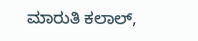ಮಾರುತಿ ಕಲಾಲ್,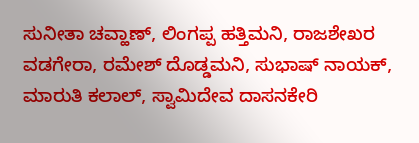ಸುನೀತಾ ಚವ್ಹಾಣ್, ಲಿಂಗಪ್ಪ ಹತ್ತಿಮನಿ, ರಾಜಶೇಖರ ವಡಗೇರಾ, ರಮೇಶ್ ದೊಡ್ಡಮನಿ, ಸುಭಾಷ್ ನಾಯಕ್, ಮಾರುತಿ ಕಲಾಲ್, ಸ್ವಾಮಿದೇವ ದಾಸನಕೇರಿ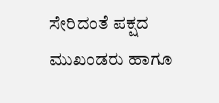ಸೇರಿದಂತೆ ಪಕ್ಷದ ಮುಖಂಡರು ಹಾಗೂ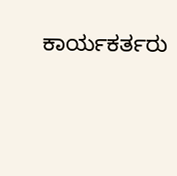ಕಾರ್ಯಕರ್ತರು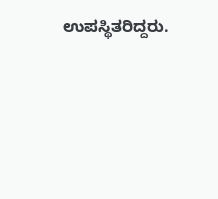ಉಪಸ್ಥಿತರಿದ್ದರು.